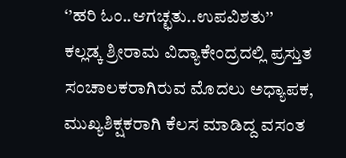‘’ಹರಿ ಓಂ..ಆಗಚ್ಛತು..ಉಪವಿಶತು’’
ಕಲ್ಲಡ್ಕ ಶ್ರೀರಾಮ ವಿದ್ಯಾಕೇಂದ್ರದಲ್ಲಿ ಪ್ರಸ್ತುತ ಸಂಚಾಲಕರಾಗಿರುವ ಮೊದಲು ಅಧ್ಯಾಪಕ, ಮುಖ್ಯಶಿಕ್ಷಕರಾಗಿ ಕೆಲಸ ಮಾಡಿದ್ದ ವಸಂತ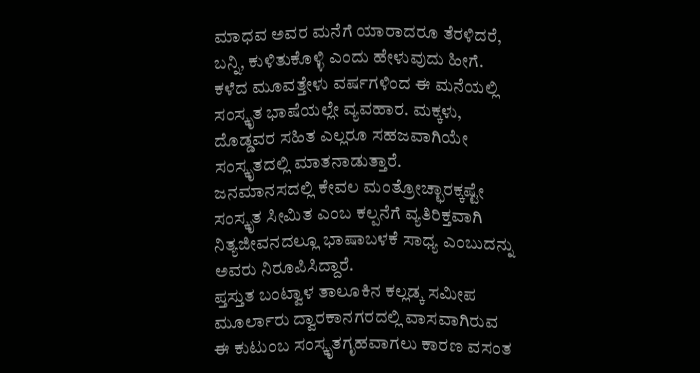ಮಾಧವ ಅವರ ಮನೆಗೆ ಯಾರಾದರೂ ತೆರಳಿದರೆ, ಬನ್ನಿ, ಕುಳಿತುಕೊಳ್ಳಿ ಎಂದು ಹೇಳುವುದು ಹೀಗೆ.
ಕಳೆದ ಮೂವತ್ತೇಳು ವರ್ಷಗಳಿಂದ ಈ ಮನೆಯಲ್ಲಿ ಸಂಸ್ಕೃತ ಭಾಷೆಯಲ್ಲೇ ವ್ಯವಹಾರ. ಮಕ್ಕಳು, ದೊಡ್ಡವರ ಸಹಿತ ಎಲ್ಲರೂ ಸಹಜವಾಗಿಯೇ ಸಂಸ್ಕೃತದಲ್ಲಿ ಮಾತನಾಡುತ್ತಾರೆ.
ಜನಮಾನಸದಲ್ಲಿ ಕೇವಲ ಮಂತ್ರೋಚ್ಛಾರಕ್ಕಷ್ಟೇ ಸಂಸ್ಕೃತ ಸೀಮಿತ ಎಂಬ ಕಲ್ಪನೆಗೆ ವ್ಯತಿರಿಕ್ತವಾಗಿ ನಿತ್ಯಜೀವನದಲ್ಲೂ ಭಾಷಾಬಳಕೆ ಸಾಧ್ಯ ಎಂಬುದನ್ನು ಅವರು ನಿರೂಪಿಸಿದ್ದಾರೆ.
ಪ್ತಸ್ತುತ ಬಂಟ್ವಾಳ ತಾಲೂಕಿನ ಕಲ್ಲಡ್ಕ ಸಮೀಪ ಮೂರ್ಲಾರು ದ್ವಾರಕಾನಗರದಲ್ಲಿ ವಾಸವಾಗಿರುವ ಈ ಕುಟುಂಬ ಸಂಸ್ಕೃತಗೃಹವಾಗಲು ಕಾರಣ ವಸಂತ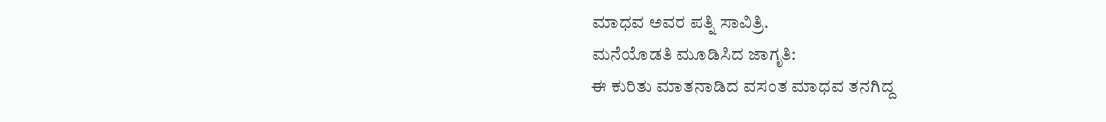ಮಾಧವ ಅವರ ಪತ್ನಿ ಸಾವಿತ್ರಿ.
ಮನೆಯೊಡತಿ ಮೂಡಿಸಿದ ಜಾಗೃತಿ:
ಈ ಕುರಿತು ಮಾತನಾಡಿದ ವಸಂತ ಮಾಧವ ತನಗಿದ್ದ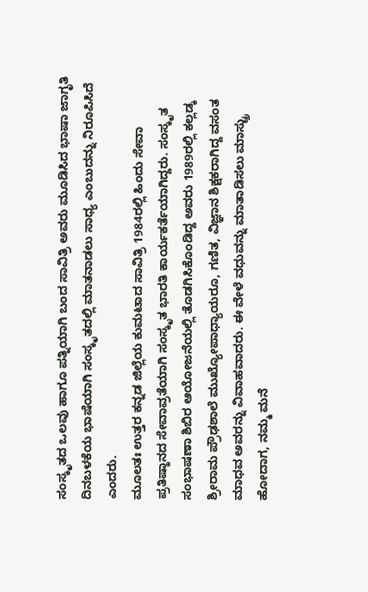ಸಂಸ್ಕೃತದ ಒಲವು ಹಾಗೂ ಪತ್ನಿಯಾಗಿ ಬಂದ ಸಾವಿತ್ರಿ ಅವರು ಮೂಡಿಸಿದ ಭಾಷಾ ಜಾಗೃತಿ ದಿನಬಳಕೆಯ ಭಾಷೆಯಾಗಿ ಸಂಸ್ಕೃತದಲ್ಲಿ ಮಾತನಾಡಲು ಸಾಧ್ಯ ಎಂಬುದನ್ನು ನಿರೂಪಿಸಿದೆ ಎಂದರು.
ಮೂಲತಃ ಉತ್ತರ ಕನ್ನಡ ಜಿಲ್ಲೆಯ ಕುಮಟಾದ ಸಾವಿತ್ರಿ 1984ರಲ್ಲಿ ಹಿಂದು ಸೇವಾ ಪ್ರತಿಷ್ಠಾನದ ಸೇವಾವ್ರತೆಯಾಗಿ ಸಂಸ್ಕೃತ ಭಾರತಿ ಕಾರ್ಯಕರ್ತೆಯಾಗಿದ್ದರು. ಸಂಸ್ಕೃತ ಸಂಭಾಷಣಾ ಶಿಬಿರ ಆಯೋಜನೆಯಲ್ಲಿ ತೊಡಗಿಸಿಕೊಂಡಿದ್ದ ಅವರು 1989ರಲ್ಲಿ ಕಲ್ಲಡ್ಕ ಶ್ರೀರಾಮ ಪ್ರೌಢಶಾಲೆ ಮುಖ್ಯೋಪಾಧ್ಯಾಯರೂ, ಗಣಿತ, ವಿಜ್ಞಾನ ಶಿಕ್ಷಕರಾಗಿದ್ದ ವಸಂತ ಮಾಧವ ಅವರನ್ನು ವಿವಾಹವಾದರು. ಈ ವೇಳೆ ವಧುವನ್ನು ಮಾತಾಡಿಸಲು ಮಾಸ್ಟ್ರು ಹೋದಾಗ, ನಮ್ಮ ಮನೆ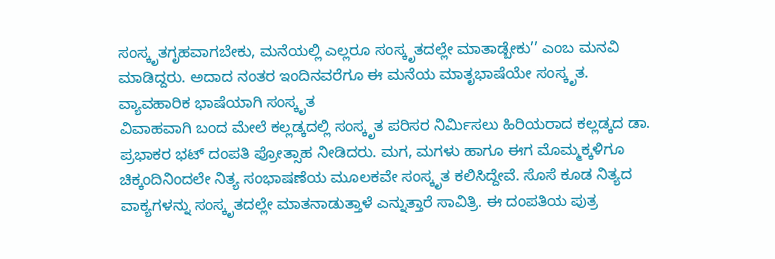ಸಂಸ್ಕೃತಗೃಹವಾಗಬೇಕು, ಮನೆಯಲ್ಲಿ ಎಲ್ಲರೂ ಸಂಸ್ಕೃತದಲ್ಲೇ ಮಾತಾಡ್ಬೇಕು’’ ಎಂಬ ಮನವಿ ಮಾಡಿದ್ದರು. ಅದಾದ ನಂತರ ಇಂದಿನವರೆಗೂ ಈ ಮನೆಯ ಮಾತೃಭಾಷೆಯೇ ಸಂಸ್ಕೃತ.
ವ್ಯಾವಹಾರಿಕ ಭಾಷೆಯಾಗಿ ಸಂಸ್ಕೃತ
ವಿವಾಹವಾಗಿ ಬಂದ ಮೇಲೆ ಕಲ್ಲಡ್ಕದಲ್ಲಿ ಸಂಸ್ಕೃತ ಪರಿಸರ ನಿರ್ಮಿಸಲು ಹಿರಿಯರಾದ ಕಲ್ಲಡ್ಕದ ಡಾ. ಪ್ರಭಾಕರ ಭಟ್ ದಂಪತಿ ಪ್ರೋತ್ಸಾಹ ನೀಡಿದರು. ಮಗ, ಮಗಳು ಹಾಗೂ ಈಗ ಮೊಮ್ಮಕ್ಕಳಿಗೂ ಚಿಕ್ಕಂದಿನಿಂದಲೇ ನಿತ್ಯ ಸಂಭಾಷಣೆಯ ಮೂಲಕವೇ ಸಂಸ್ಕೃತ ಕಲಿಸಿದ್ದೇವೆ. ಸೊಸೆ ಕೂಡ ನಿತ್ಯದ ವಾಕ್ಯಗಳನ್ನು ಸಂಸ್ಕೃತದಲ್ಲೇ ಮಾತನಾಡುತ್ತಾಳೆ ಎನ್ನುತ್ತಾರೆ ಸಾವಿತ್ರಿ. ಈ ದಂಪತಿಯ ಪುತ್ರ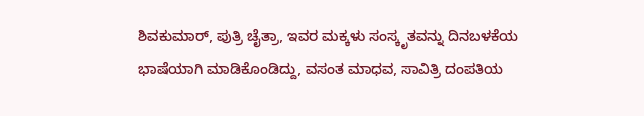ಶಿವಕುಮಾರ್, ಪುತ್ರಿ ಚೈತ್ರಾ, ಇವರ ಮಕ್ಕಳು ಸಂಸ್ಕೃತವನ್ನು ದಿನಬಳಕೆಯ ಭಾಷೆಯಾಗಿ ಮಾಡಿಕೊಂಡಿದ್ದು, ವಸಂತ ಮಾಧವ, ಸಾವಿತ್ರಿ ದಂಪತಿಯ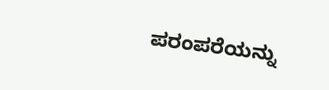ಪರಂಪರೆಯನ್ನು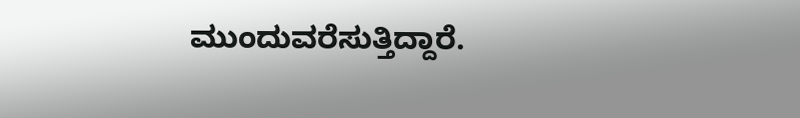ಮುಂದುವರೆಸುತ್ತಿದ್ದಾರೆ.